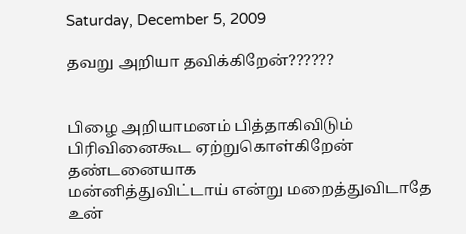Saturday, December 5, 2009

தவறு அறியா தவிக்கிறேன்??????


பிழை அறியாமனம் பித்தாகிவிடும்
பிரிவினைகூட ஏற்றுகொள்கிறேன் தண்டனையாக
மன்னித்துவிட்டாய் என்று மறைத்துவிடாதே
உன்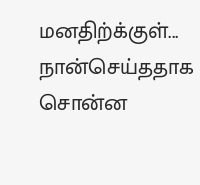மனதிற்க்குள்...
நான்செய்ததாக சொன்ன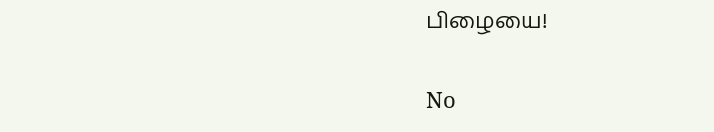பிழையை!

No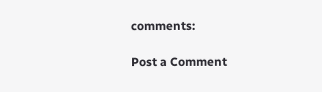comments:

Post a Comment